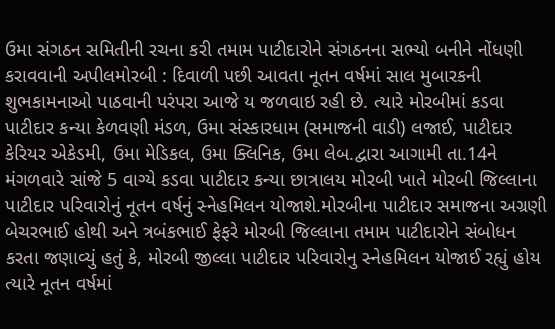ઉમા સંગઠન સમિતીની રચના કરી તમામ પાટીદારોને સંગઠનના સભ્યો બનીને નોંધણી કરાવવાની અપીલમોરબી : દિવાળી પછી આવતા નૂતન વર્ષમાં સાલ મુબારકની શુભકામનાઓ પાઠવાની પરંપરા આજે ય જળવાઇ રહી છે. ત્યારે મોરબીમાં કડવા પાટીદાર કન્યા કેળવણી મંડળ, ઉમા સંસ્કારધામ (સમાજની વાડી) લજાઈ, પાટીદાર કેરિયર એકેડમી, ઉમા મેડિકલ, ઉમા ક્લિનિક, ઉમા લેબ.દ્વારા આગામી તા.14ને મંગળવારે સાંજે 5 વાગ્યે કડવા પાટીદાર કન્યા છાત્રાલય મોરબી ખાતે મોરબી જિલ્લાના પાટીદાર પરિવારોનું નૂતન વર્ષનું સ્નેહમિલન યોજાશે.મોરબીના પાટીદાર સમાજના અગ્રણી બેચરભાઈ હોથી અને ત્રબંકભાઈ ફેફરે મોરબી જિલ્લાના તમામ પાટીદારોને સંબોધન કરતા જણાવ્યું હતું કે, મોરબી જીલ્લા પાટીદાર પરિવારોનુ સ્નેહમિલન યોજાઈ રહ્યું હોય ત્યારે નૂતન વર્ષમાં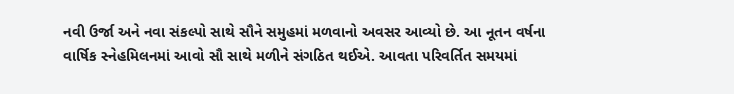નવી ઉર્જા અને નવા સંકલ્પો સાથે સૌને સમુહમાં મળવાનો અવસર આવ્યો છે. આ નૂતન વર્ષના વાર્ષિક સ્નેહમિલનમાં આવો સૌ સાથે મળીને સંગઠિત થઈએ. આવતા પરિવર્તિત સમયમાં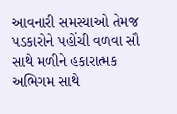આવનારી સમસ્યાઓ તેમજ પડકારોને પહોંચી વળવા સૌ સાથે મળીને હકારાત્મક અભિગમ સાથે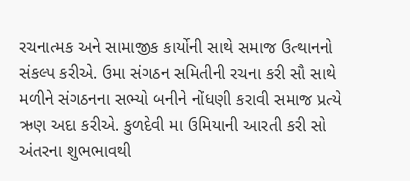રચનાત્મક અને સામાજીક કાર્યોની સાથે સમાજ ઉત્થાનનો સંકલ્પ કરીએ. ઉમા સંગઠન સમિતીની રચના કરી સૌ સાથે મળીને સંગઠનના સભ્યો બનીને નોંધણી કરાવી સમાજ પ્રત્યે ઋણ અદા કરીએ. કુળદેવી મા ઉમિયાની આરતી કરી સો અંતરના શુભભાવથી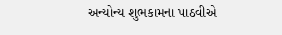અન્યોન્ય શુભકામના પાઠવીએ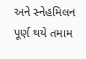અને સ્નેહમિલન પૂર્ણ થયે તમામ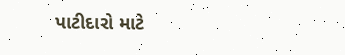પાટીદારો માટે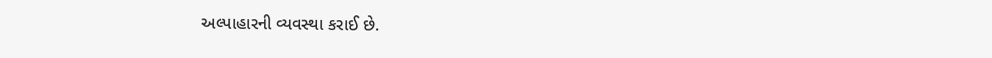અલ્પાહારની વ્યવસ્થા કરાઈ છે.